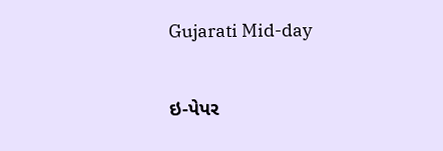Gujarati Mid-day

ઇ-પેપર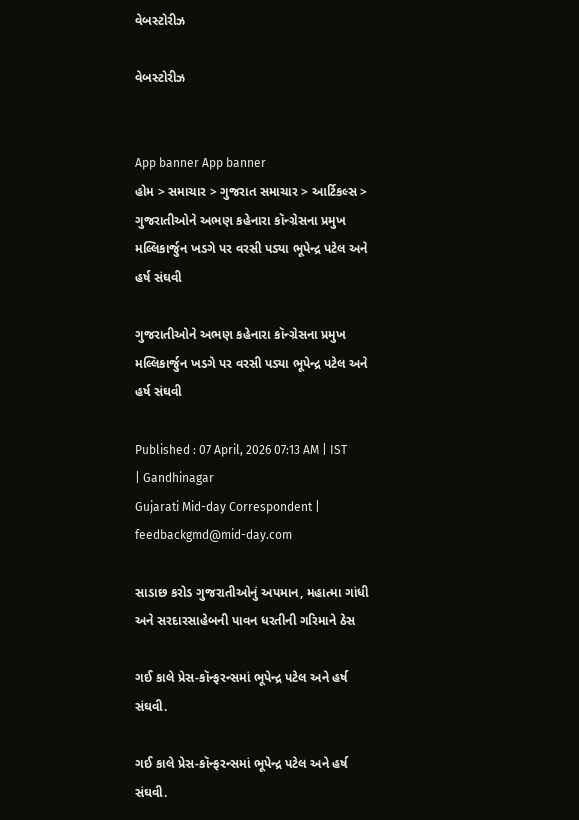વેબસ્ટોરીઝ

વેબસ્ટોરીઝ


App banner App banner
હોમ > સમાચાર > ગુજરાત સમાચાર > આર્ટિકલ્સ > ગુજરાતીઓને અભણ કહેનારા કૉન્ગ્રેસના પ્રમુખ મલ્લિકાર્જુન ખડગે પર વરસી પડ્યા ભૂપેન્દ્ર પટેલ અને હર્ષ સંઘવી

ગુજરાતીઓને અભણ કહેનારા કૉન્ગ્રેસના પ્રમુખ મલ્લિકાર્જુન ખડગે પર વરસી પડ્યા ભૂપેન્દ્ર પટેલ અને હર્ષ સંઘવી

Published : 07 April, 2026 07:13 AM | IST | Gandhinagar
Gujarati Mid-day Correspondent | feedbackgmd@mid-day.com

સાડાછ કરોડ ગુજરાતીઓનું અપમાન, મહાત્મા ગાંધી અને સરદારસાહેબની પાવન ધરતીની ગરિમાને ઠેસ

ગઈ કાલે પ્રેસ-કૉન્ફરન્સમાં ભૂપેન્દ્ર પટેલ અને હર્ષ સંઘવી.

ગઈ કાલે પ્રેસ-કૉન્ફરન્સમાં ભૂપેન્દ્ર પટેલ અને હર્ષ સંઘવી.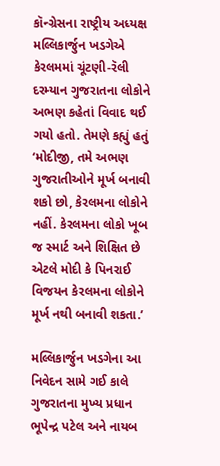કૉન્ગ્રેસના રાષ્ટ્રીય અધ્યક્ષ મલ્લિકાર્જુન ખડગેએ કેરલમમાં ચૂંટણી-રૅલી દરમ્યાન ગુજરાતના લોકોને અભણ કહેતાં વિવાદ થઈ ગયો હતો. તેમણે કહ્યું હતું ‘મોદીજી, તમે અભણ ગુજરાતીઓને મૂર્ખ બનાવી શકો છો, કેરલમના લોકોને નહીં. કેરલમના લોકો ખૂબ જ સ્માર્ટ અને શિક્ષિત છે એટલે મોદી કે પિનરાઈ વિજયન કેરલમના લોકોને મૂર્ખ નથી બનાવી શકતા.’

મલ્લિકાર્જુન ખડગેના આ નિવેદન સામે ગઈ કાલે ગુજરાતના મુખ્ય પ્રધાન ભૂપેન્દ્ર પટેલ અને નાયબ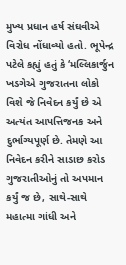મુખ્ય પ્રધાન હર્ષ સંઘવીએ વિરોધ નોંધાવ્યો હતો. ભૂપેન્દ્ર પટેલે કહ્યું હતું કે ‘મલ્લિકાર્જુન ખડગેએ ગુજરાતના લોકો વિશે જે નિવેદન કર્યું છે એ અત્યંત આપત્તિજનક અને દુર્ભાગ્યપૂર્ણ છે. તેમણે આ નિવેદન કરીને સાડાછ કરોડ ગુજરાતીઓનું તો અપમાન કર્યું જ છે, સાથે-સાથે મહાત્મા ગાંધી અને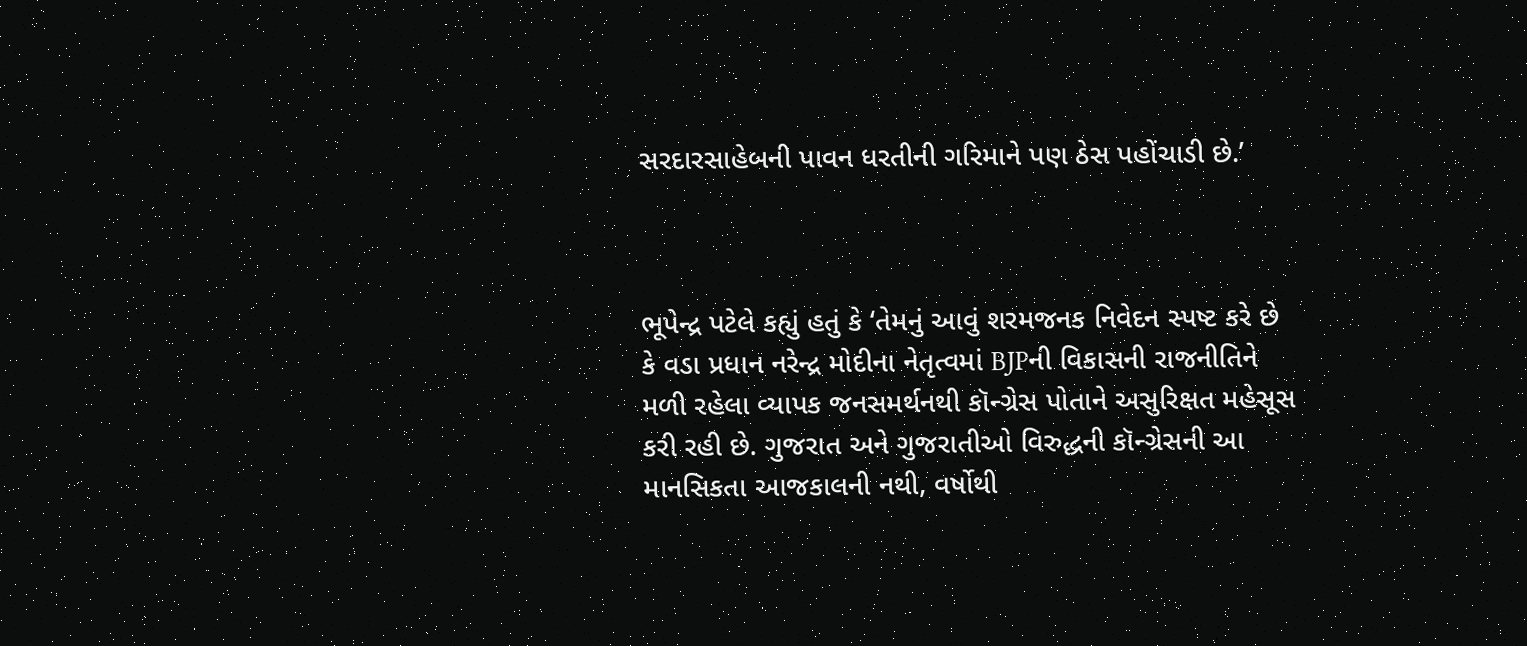સરદારસાહેબની પાવન ધરતીની ગરિમાને પણ ઠેસ પહોંચાડી છે.’



ભૂપેન્દ્ર પટેલે કહ્યું હતું કે ‘તેમનું આવું શરમજનક નિવેદન સ્પષ્ટ કરે છે કે વડા પ્રધાન નરેન્દ્ર મોદીના નેતૃત્વમાં BJPની વિકાસની રાજનીતિને મળી રહેલા વ્યાપક જનસમર્થનથી કૉન્ગ્રેસ પોતાને અસુરિક્ષત મહેસૂસ કરી રહી છે. ગુજરાત અને ગુજરાતીઓ વિરુદ્ધની કૉન્ગ્રેસની આ માનસિકતા આજકાલની નથી, વર્ષોથી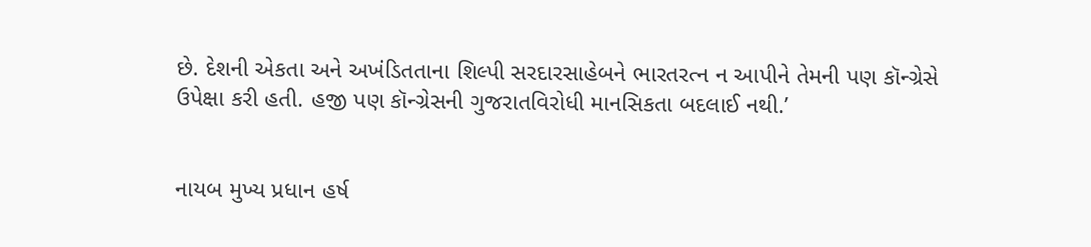છે. દેશની એકતા અને અખંડિતતાના શિલ્પી સરદારસાહેબને ભારતરત્ન ન આપીને તેમની પણ કૉન્ગ્રેસે ઉપેક્ષા કરી હતી. હજી પણ કૉન્ગ્રેસની ગુજરાતવિરોધી માનસિકતા બદલાઈ નથી.’


નાયબ મુખ્ય પ્રધાન હર્ષ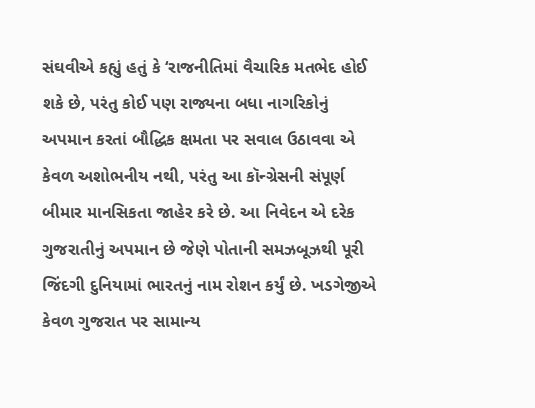સંઘવીએ કહ્યું હતું કે ‘રાજનીતિમાં વૈચારિક મતભેદ હોઈ શકે છે, પરંતુ કોઈ પણ રાજ્યના બધા નાગરિકોનું અપમાન કરતાં બૌદ્ધિક ક્ષમતા પર સવાલ ઉઠાવવા એ કેવળ અશોભનીય નથી, પરંતુ આ કૉન્ગ્રેસની સંપૂર્ણ બીમાર માનસિકતા જાહેર કરે છે. આ નિવેદન એ દરેક ગુજરાતીનું અપમાન છે જેણે પોતાની સમઝબૂઝથી પૂરી જિંદગી દુનિયામાં ભારતનું નામ રોશન કર્યું છે. ખડગેજીએ કેવળ ગુજરાત પર સામાન્ય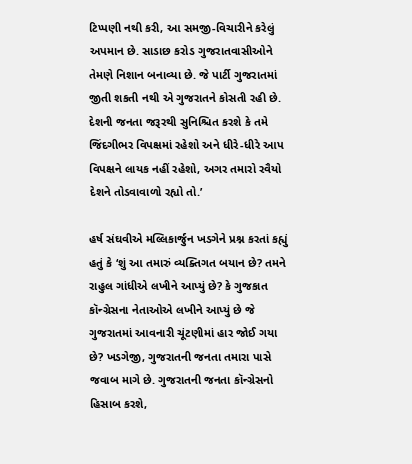ટિપ્પણી નથી કરી, આ સમજી-વિચારીને કરેલું અપમાન છે. સાડાછ કરોડ ગુજરાતવાસીઓને તેમણે નિશાન બનાવ્યા છે. જે પાર્ટી ગુજરાતમાં જીતી શકતી નથી એ ગુજરાતને કોસતી રહી છે. દેશની જનતા જરૂરથી સુનિશ્ચિત કરશે કે તમે જિંદગીભર વિપક્ષમાં રહેશો અને ધીરે-ધીરે આપ વિપક્ષને લાયક નહીં રહેશો, અગર તમારો રવૈયો દેશને તોડવાવાળો રહ્યો તો.’

હર્ષ સંઘવીએ મલ્લિકાર્જુન ખડગેને પ્રશ્ન કરતાં કહ્યું હતું કે ‘શું આ તમારું વ્યક્તિગત બયાન છે? તમને રાહુલ ગાંધીએ લખીને આપ્યું છે? કે ગુજકાત કૉન્ગ્રેસના નેતાઓએ લખીને આપ્યું છે જે ગુજરાતમાં આવનારી ચૂંટણીમાં હાર જોઈ ગયા છે? ખડગેજી, ગુજરાતની જનતા તમારા પાસે જવાબ માગે છે. ગુજરાતની જનતા કૉન્ગ્રેસનો હિસાબ કરશે,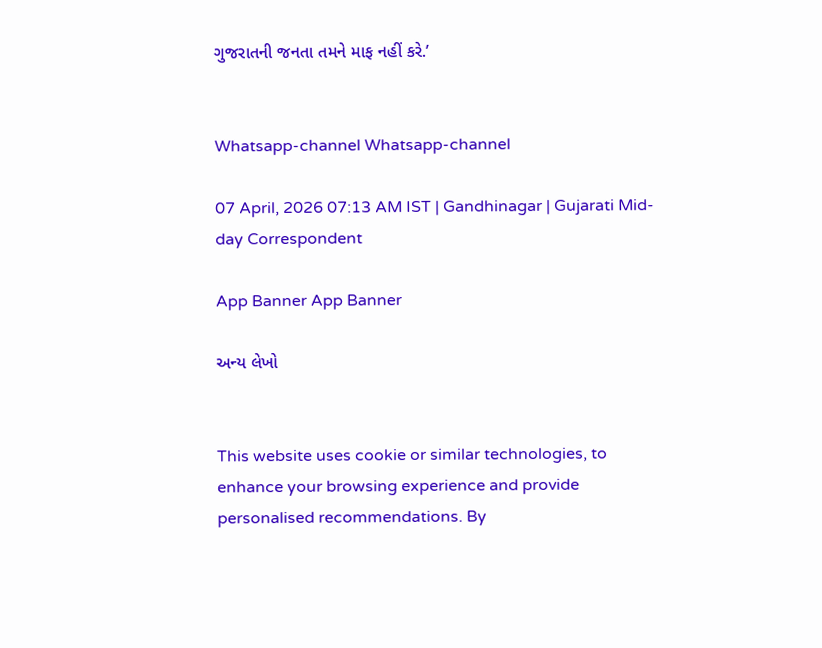ગુજરાતની જનતા તમને માફ નહીં કરે.’


Whatsapp-channel Whatsapp-channel

07 April, 2026 07:13 AM IST | Gandhinagar | Gujarati Mid-day Correspondent

App Banner App Banner

અન્ય લેખો


This website uses cookie or similar technologies, to enhance your browsing experience and provide personalised recommendations. By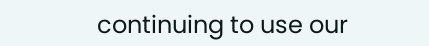continuing to use our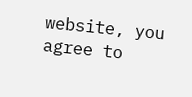website, you agree to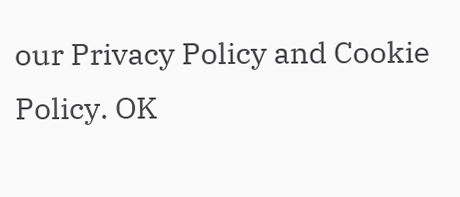our Privacy Policy and Cookie Policy. OK